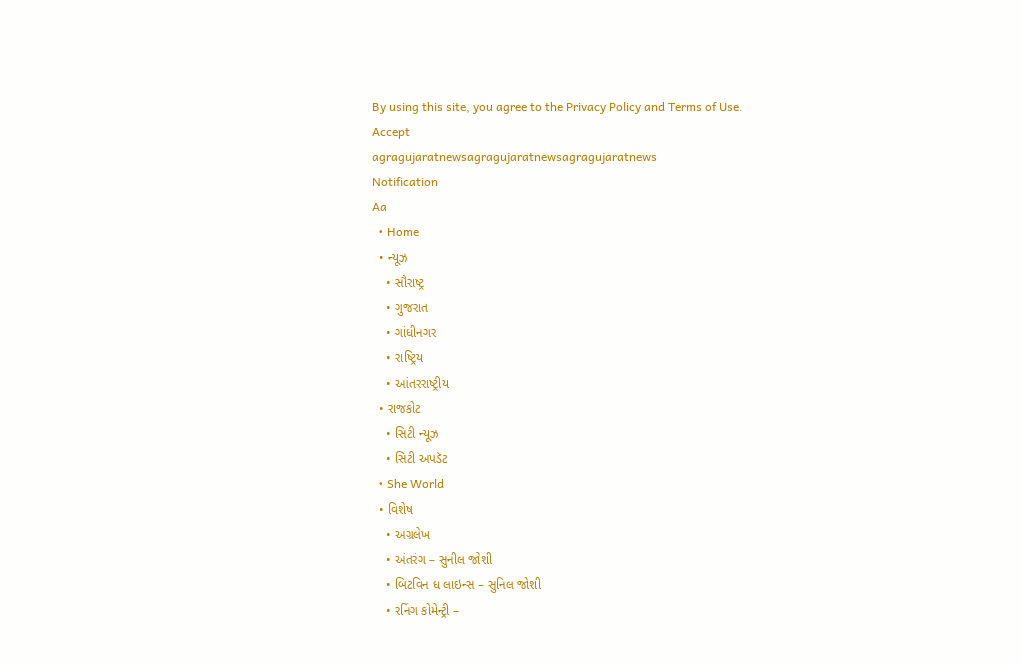By using this site, you agree to the Privacy Policy and Terms of Use.
Accept
agragujaratnewsagragujaratnewsagragujaratnews
Notification
Aa
  • Home
  • ન્યૂઝ
    • સૌરાષ્ટ્ર
    • ગુજરાત
    • ગાંધીનગર
    • રાષ્ટ્રિય
    • આંતરરાષ્ટ્રીય
  • રાજકોટ
    • સિટી ન્યૂઝ
    • સિટી અપડૅટ
  • She World
  • વિશેષ
    • અગ્રલેખ
    • અંતરંગ – સુનીલ જોશી
    • બિટવિન ધ લાઇન્સ – સુનિલ જોશી
    • રનિંગ કોમેન્ટ્રી –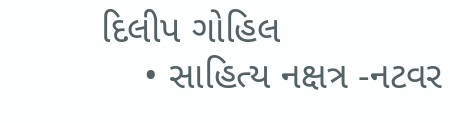દિલીપ ગોહિલ
    • સાહિત્ય નક્ષત્ર -નટવર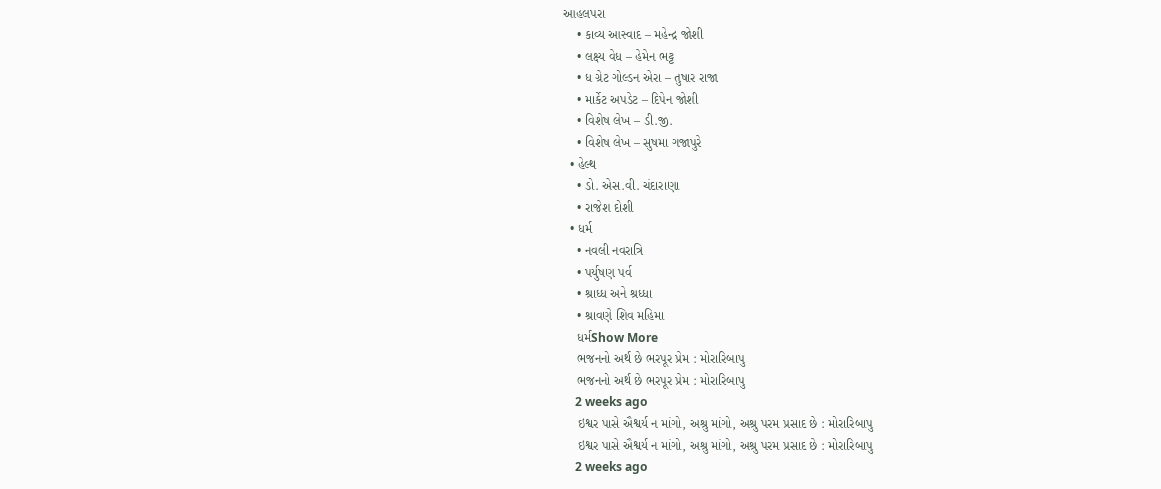આહલપરા
    • કાવ્ય આસ્વાદ – મહેન્દ્ર જોશી
    • લક્ષ્ય વેધ – હેમેન ભટ્ટ
    • ધ ગ્રેટ ગોલ્ડન એરા – તુષાર રાજા
    • માર્કેટ અપડેટ – દિપેન જોશી
    • વિશેષ લેખ – ડી.જી.
    • વિશેષ લેખ – સુષમા ગજાપુરે
  • હેલ્થ
    • ડો. એસ.વી. ચંદારાણા
    • રાજેશ દોશી
  • ધર્મ
    • નવલી નવરાત્રિ
    • પર્યુષણ પર્વ
    • શ્રાધ્ધ અને શ્રધ્ધા
    • શ્રાવણે શિવ મહિમા
    ધર્મShow More
    ભજનનો અર્થ છે ભરપૂર પ્રેમ : મોરારિબાપુ
    ભજનનો અર્થ છે ભરપૂર પ્રેમ : મોરારિબાપુ
    2 weeks ago
    ઇશ્વર પાસે ઐશ્વર્ય ન માંગો, અશ્રુ માંગો, અશ્રુ પરમ પ્રસાદ છે : મોરારિબાપુ
    ઇશ્વર પાસે ઐશ્વર્ય ન માંગો, અશ્રુ માંગો, અશ્રુ પરમ પ્રસાદ છે : મોરારિબાપુ
    2 weeks ago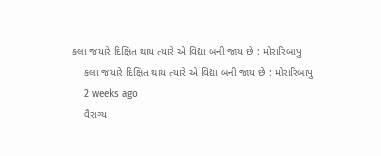કલા જયારે દિક્ષિત થાય ત્યારે એ વિદ્યા બની જાય છે : મોરારિબાપુ
    કલા જયારે દિક્ષિત થાય ત્યારે એ વિદ્યા બની જાય છે : મોરારિબાપુ
    2 weeks ago
    વૈરાગ્ય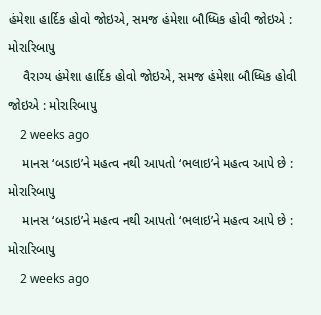હંમેશા હાર્દિક હોવો જોઇએ, સમજ હંમેશા બૌધ્ધિક હોવી જોઇએ : મોરારિબાપુ
    વૈરાગ્ય હંમેશા હાર્દિક હોવો જોઇએ, સમજ હંમેશા બૌધ્ધિક હોવી જોઇએ : મોરારિબાપુ
    2 weeks ago
    માનસ ‘બડાઇ’ને મહત્વ નથી આપતો ‘ભલાઇ’ને મહત્વ આપે છે : મોરારિબાપુ
    માનસ ‘બડાઇ’ને મહત્વ નથી આપતો ‘ભલાઇ’ને મહત્વ આપે છે : મોરારિબાપુ
    2 weeks ago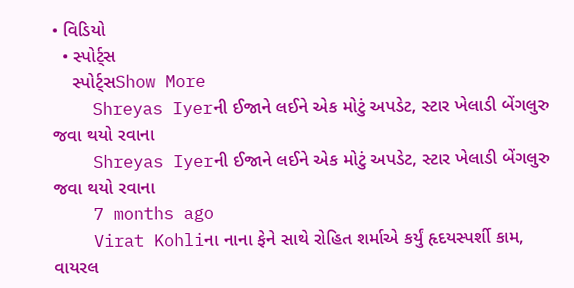• વિડિયો
  • સ્પોર્ટ્સ
    સ્પોર્ટ્સShow More
    Shreyas Iyerની ઈજાને લઈને એક મોટું અપડેટ, સ્ટાર ખેલાડી બેંગલુરુ જવા થયો રવાના
    Shreyas Iyerની ઈજાને લઈને એક મોટું અપડેટ, સ્ટાર ખેલાડી બેંગલુરુ જવા થયો રવાના
    7 months ago
    Virat Kohliના નાના ફેને સાથે રોહિત શર્માએ કર્યું હૃદયસ્પર્શી કામ, વાયરલ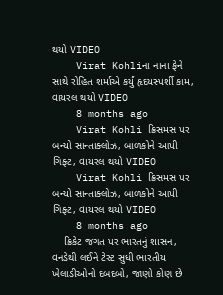થયો VIDEO
    Virat Kohliના નાના ફેને સાથે રોહિત શર્માએ કર્યું હૃદયસ્પર્શી કામ, વાયરલ થયો VIDEO
    8 months ago
    Virat Kohli ક્રિસમસ પર બન્યો સાન્તાક્લોઝ, બાળકોને આપી ગિફ્ટ, વાયરલ થયો VIDEO
    Virat Kohli ક્રિસમસ પર બન્યો સાન્તાક્લોઝ, બાળકોને આપી ગિફ્ટ, વાયરલ થયો VIDEO
    8 months ago
    ક્રિકેટ જગત પર ભારતનું શાસન, વનડેથી લઈને ટેસ્ટ સુધી ભારતીય ખેલાડીઓનો દબદબો, જાણો કોણ છે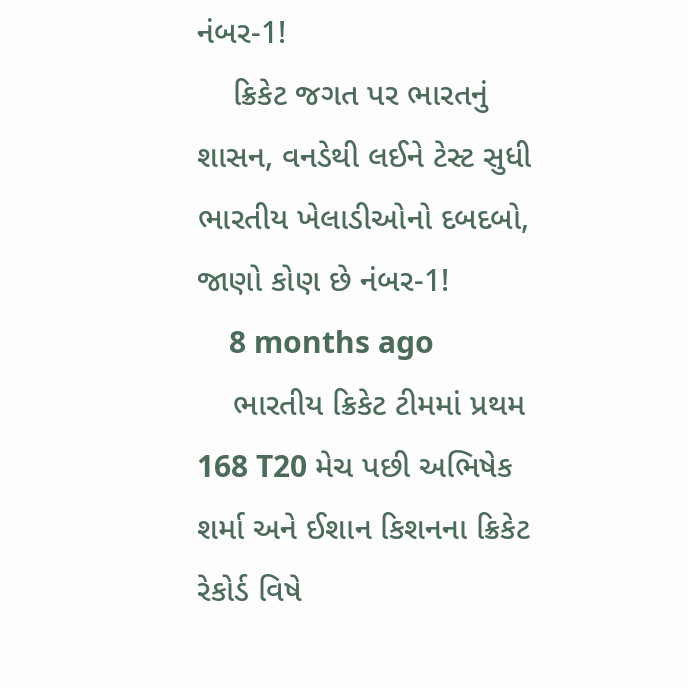નંબર-1!
    ક્રિકેટ જગત પર ભારતનું શાસન, વનડેથી લઈને ટેસ્ટ સુધી ભારતીય ખેલાડીઓનો દબદબો, જાણો કોણ છે નંબર-1!
    8 months ago
    ભારતીય ક્રિકેટ ટીમમાં પ્રથમ 168 T20 મેચ પછી અભિષેક શર્મા અને ઈશાન કિશનના ક્રિકેટ રેકોર્ડ વિષે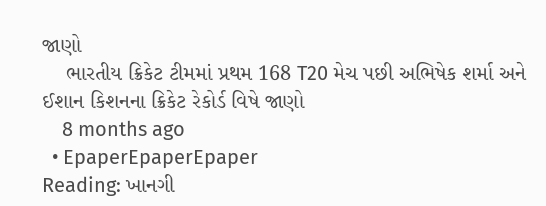જાણો
    ભારતીય ક્રિકેટ ટીમમાં પ્રથમ 168 T20 મેચ પછી અભિષેક શર્મા અને ઈશાન કિશનના ક્રિકેટ રેકોર્ડ વિષે જાણો
    8 months ago
  • EpaperEpaperEpaper
Reading: ખાનગી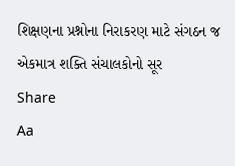શિક્ષણના પ્રશ્નોના નિરાકરણ માટે સંગઠન જ એકમાત્ર શક્તિ સંચાલકોનો સૂર
Share
Aa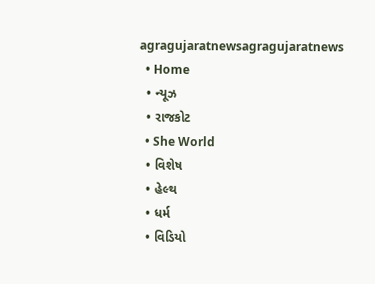agragujaratnewsagragujaratnews
  • Home
  • ન્યૂઝ
  • રાજકોટ
  • She World
  • વિશેષ
  • હેલ્થ
  • ધર્મ
  • વિડિયો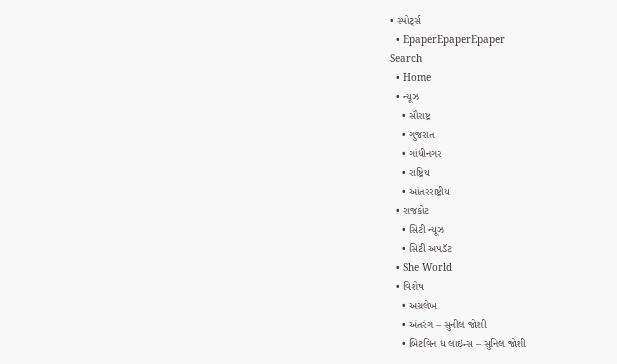• સ્પોર્ટ્સ
  • EpaperEpaperEpaper
Search
  • Home
  • ન્યૂઝ
    • સૌરાષ્ટ્ર
    • ગુજરાત
    • ગાંધીનગર
    • રાષ્ટ્રિય
    • આંતરરાષ્ટ્રીય
  • રાજકોટ
    • સિટી ન્યૂઝ
    • સિટી અપડૅટ
  • She World
  • વિશેષ
    • અગ્રલેખ
    • અંતરંગ – સુનીલ જોશી
    • બિટવિન ધ લાઇન્સ – સુનિલ જોશી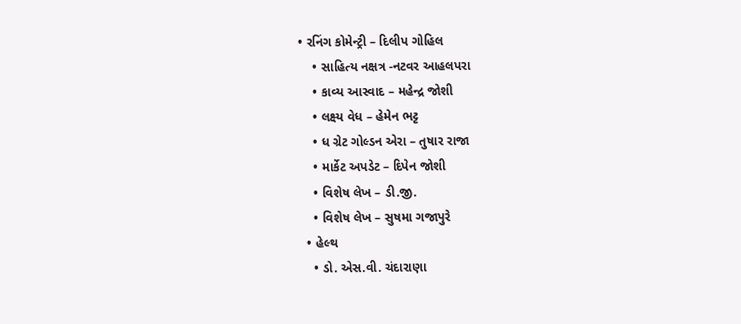• રનિંગ કોમેન્ટ્રી – દિલીપ ગોહિલ
    • સાહિત્ય નક્ષત્ર -નટવર આહલપરા
    • કાવ્ય આસ્વાદ – મહેન્દ્ર જોશી
    • લક્ષ્ય વેધ – હેમેન ભટ્ટ
    • ધ ગ્રેટ ગોલ્ડન એરા – તુષાર રાજા
    • માર્કેટ અપડેટ – દિપેન જોશી
    • વિશેષ લેખ – ડી.જી.
    • વિશેષ લેખ – સુષમા ગજાપુરે
  • હેલ્થ
    • ડો. એસ.વી. ચંદારાણા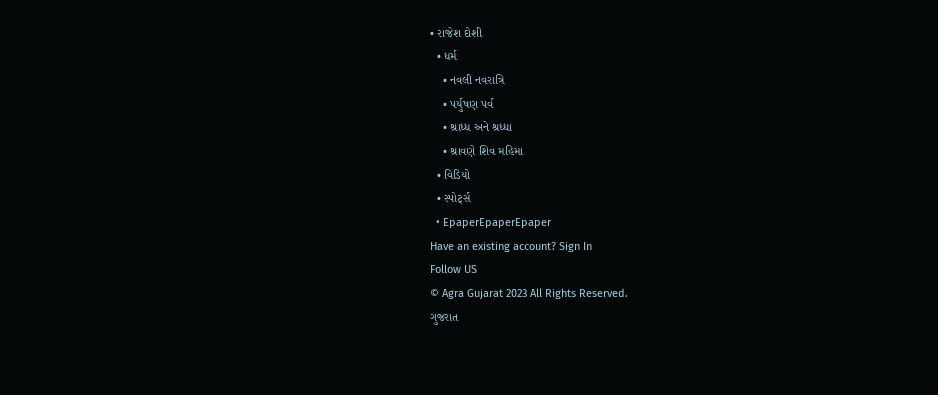• રાજેશ દોશી
  • ધર્મ
    • નવલી નવરાત્રિ
    • પર્યુષણ પર્વ
    • શ્રાધ્ધ અને શ્રધ્ધા
    • શ્રાવણે શિવ મહિમા
  • વિડિયો
  • સ્પોર્ટ્સ
  • EpaperEpaperEpaper
Have an existing account? Sign In
Follow US
© Agra Gujarat 2023 All Rights Reserved.
ગુજરાત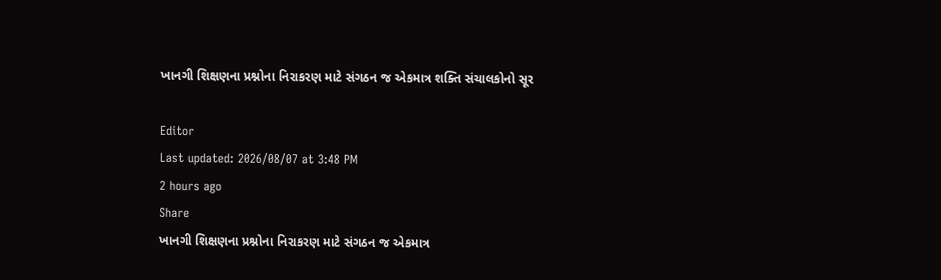ખાનગી શિક્ષણના પ્રશ્નોના નિરાકરણ માટે સંગઠન જ એકમાત્ર શક્તિ સંચાલકોનો સૂર

Editor
Last updated: 2026/08/07 at 3:48 PM
2 hours ago
Share
ખાનગી શિક્ષણના પ્રશ્નોના નિરાકરણ માટે સંગઠન જ એકમાત્ર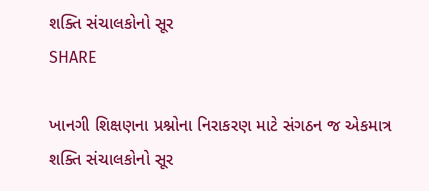શક્તિ સંચાલકોનો સૂર
SHARE

ખાનગી શિક્ષણના પ્રશ્નોના નિરાકરણ માટે સંગઠન જ એકમાત્ર શક્તિ સંચાલકોનો સૂર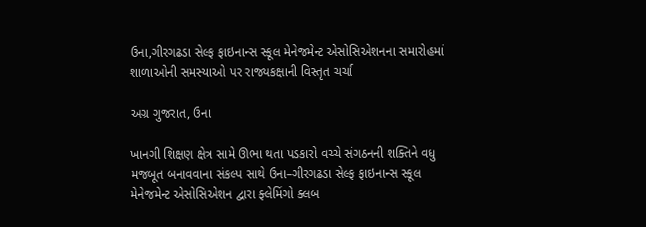ઉના,ગીરગઢડા સેલ્ફ ફાઇનાન્સ સ્કૂલ મેનેજમેન્ટ એસોસિએશનના સમારોહમાં શાળાઓની સમસ્યાઓ પર રાજ્યકક્ષાની વિસ્તૃત ચર્ચા

અગ્ર ગુજરાત, ઉના

ખાનગી શિક્ષણ ક્ષેત્ર સામે ઊભા થતા પડકારો વચ્ચે સંગઠનની શક્તિને વધુ મજબૂત બનાવવાના સંકલ્પ સાથે ઉના–ગીરગઢડા સેલ્ફ ફાઇનાન્સ સ્કૂલ મેનેજમેન્ટ એસોસિએશન દ્વારા ફ્લેમિંગો ક્લબ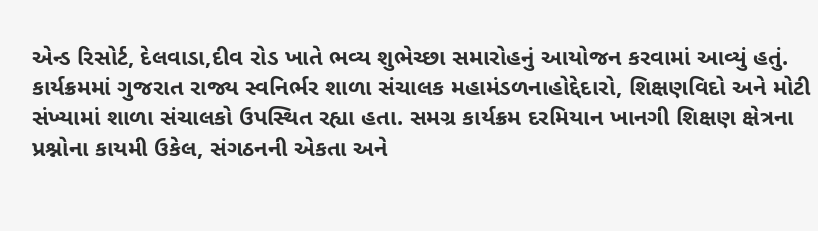એન્ડ રિસોર્ટ, દેલવાડા,દીવ રોડ ખાતે ભવ્ય શુભેચ્છા સમારોહનું આયોજન કરવામાં આવ્યું હતું. કાર્યક્રમમાં ગુજરાત રાજ્ય સ્વનિર્ભર શાળા સંચાલક મહામંડળનાહોદ્દેદારો, શિક્ષણવિદો અને મોટી સંખ્યામાં શાળા સંચાલકો ઉપસ્થિત રહ્યા હતા. સમગ્ર કાર્યક્રમ દરમિયાન ખાનગી શિક્ષણ ક્ષેત્રના પ્રશ્નોના કાયમી ઉકેલ, સંગઠનની એકતા અને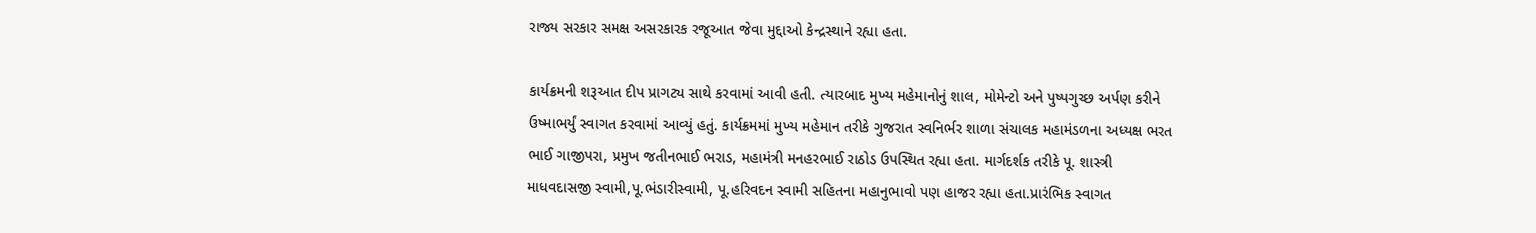રાજ્ય સરકાર સમક્ષ અસરકારક રજૂઆત જેવા મુદ્દાઓ કેન્દ્રસ્થાને રહ્યા હતા.

કાર્યક્રમની શરૂઆત દીપ પ્રાગટ્ય સાથે કરવામાં આવી હતી. ત્યારબાદ મુખ્ય મહેમાનોનું શાલ, મોમેન્ટો અને પુષ્પગુચ્છ અર્પણ કરીને ઉષ્માભર્યું સ્વાગત કરવામાં આવ્યું હતું. કાર્યક્રમમાં મુખ્ય મહેમાન તરીકે ગુજરાત સ્વનિર્ભર શાળા સંચાલક મહામંડળના અધ્યક્ષ ભરત ભાઈ ગાજીપરા, પ્રમુખ જતીનભાઈ ભરાડ, મહામંત્રી મનહરભાઈ રાઠોડ ઉપસ્થિત રહ્યા હતા. માર્ગદર્શક તરીકે પૂ. શાસ્ત્રી માધવદાસજી સ્વામી,પૂ.ભંડારીસ્વામી, પૂ.હરિવદન સ્વામી સહિતના મહાનુભાવો પણ હાજર રહ્યા હતા.પ્રારંભિક સ્વાગત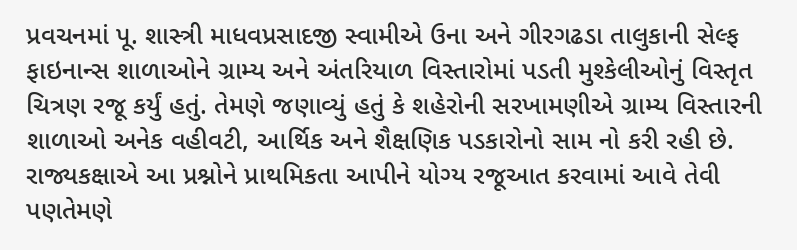પ્રવચનમાં પૂ. શાસ્ત્રી માધવપ્રસાદજી સ્વામીએ ઉના અને ગીરગઢડા તાલુકાની સેલ્ફ ફાઇનાન્સ શાળાઓને ગ્રામ્ય અને અંતરિયાળ વિસ્તારોમાં પડતી મુશ્કેલીઓનું વિસ્તૃત ચિત્રણ રજૂ કર્યું હતું. તેમણે જણાવ્યું હતું કે શહેરોની સરખામણીએ ગ્રામ્ય વિસ્તારની શાળાઓ અનેક વહીવટી, આર્થિક અને શૈક્ષણિક પડકારોનો સામ નો કરી રહી છે. રાજ્યકક્ષાએ આ પ્રશ્નોને પ્રાથમિકતા આપીને યોગ્ય રજૂઆત કરવામાં આવે તેવી પણતેમણે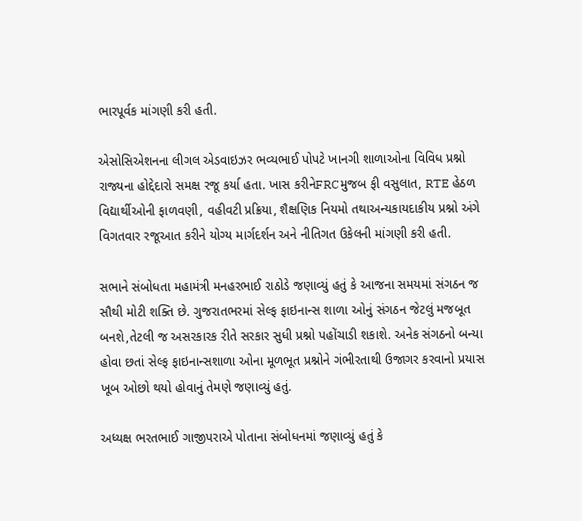ભારપૂર્વક માંગણી કરી હતી.

એસોસિએશનના લીગલ એડવાઇઝર ભવ્યભાઈ પોપટે ખાનગી શાળાઓના વિવિધ પ્રશ્નો રાજ્યના હોદ્દેદારો સમક્ષ રજૂ કર્યા હતા. ખાસ કરીનેFRCમુજબ ફી વસુલાત, RTE હેઠળ વિદ્યાર્થીઓની ફાળવણી, વહીવટી પ્રક્રિયા, શૈક્ષણિક નિયમો તથાઅન્યકાયદાકીય પ્રશ્નો અંગે વિગતવાર રજૂઆત કરીને યોગ્ય માર્ગદર્શન અને નીતિગત ઉકેલની માંગણી કરી હતી.

સભાને સંબોધતા મહામંત્રી મનહરભાઈ રાઠોડે જણાવ્યું હતું કે આજના સમયમાં સંગઠન જ સૌથી મોટી શક્તિ છે. ગુજરાતભરમાં સેલ્ફ ફાઇનાન્સ શાળા ઓનું સંગઠન જેટલું મજબૂત બનશે,તેટલી જ અસરકારક રીતે સરકાર સુધી પ્રશ્નો પહોંચાડી શકાશે. અનેક સંગઠનો બન્યા હોવા છતાં સેલ્ફ ફાઇનાન્સશાળા ઓના મૂળભૂત પ્રશ્નોને ગંભીરતાથી ઉજાગર કરવાનો પ્રયાસ ખૂબ ઓછો થયો હોવાનું તેમણે જણાવ્યું હતું.

અધ્યક્ષ ભરતભાઈ ગાજીપરાએ પોતાના સંબોધનમાં જણાવ્યું હતું કે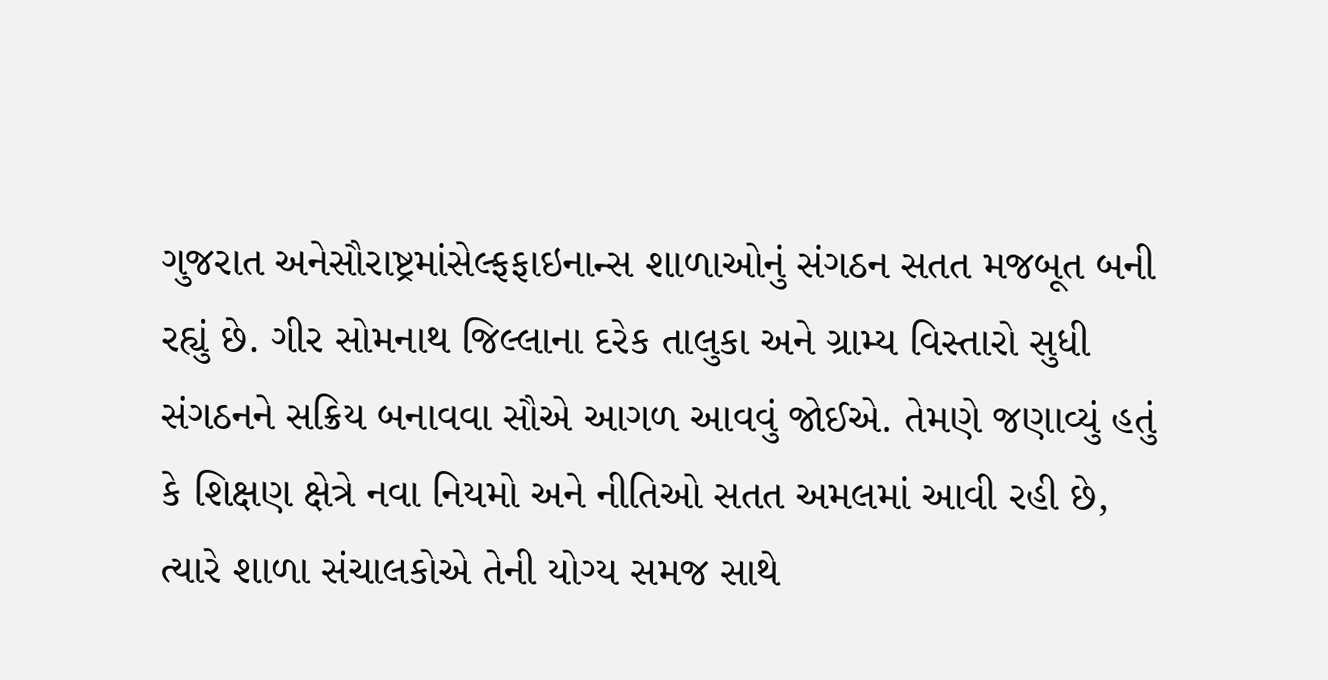ગુજરાત અનેસૌરાષ્ટ્રમાંસેલ્ફફાઇનાન્સ શાળાઓનું સંગઠન સતત મજબૂત બની રહ્યું છે. ગીર સોમનાથ જિલ્લાના દરેક તાલુકા અને ગ્રામ્ય વિસ્તારો સુધી સંગઠનને સક્રિય બનાવવા સૌએ આગળ આવવું જોઈએ. તેમણે જણાવ્યું હતું કે શિક્ષણ ક્ષેત્રે નવા નિયમો અને નીતિઓ સતત અમલમાં આવી રહી છે, ત્યારે શાળા સંચાલકોએ તેની યોગ્ય સમજ સાથે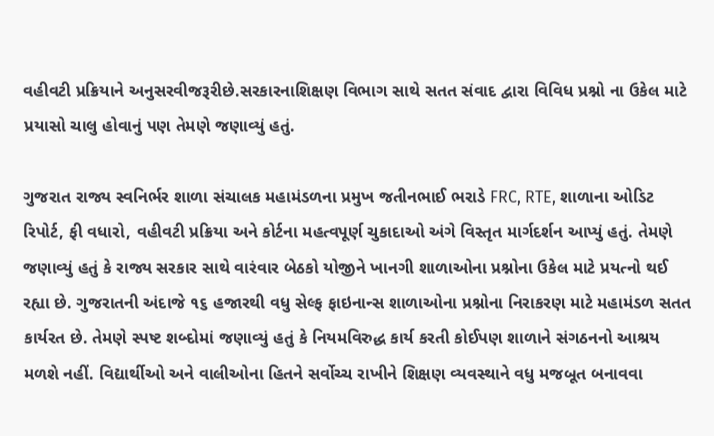વહીવટી પ્રક્રિયાને અનુસરવીજરૂરીછે.સરકારનાશિક્ષણ વિભાગ સાથે સતત સંવાદ દ્વારા વિવિધ પ્રશ્નો ના ઉકેલ માટે પ્રયાસો ચાલુ હોવાનું પણ તેમણે જણાવ્યું હતું.

ગુજરાત રાજ્ય સ્વનિર્ભર શાળા સંચાલક મહામંડળના પ્રમુખ જતીનભાઈ ભરાડે FRC, RTE, શાળાના ઓડિટ રિપોર્ટ, ફી વધારો, વહીવટી પ્રક્રિયા અને કોર્ટના મહત્વપૂર્ણ ચુકાદાઓ અંગે વિસ્તૃત માર્ગદર્શન આપ્યું હતું. તેમણે જણાવ્યું હતું કે રાજ્ય સરકાર સાથે વારંવાર બેઠકો યોજીને ખાનગી શાળાઓના પ્રશ્નોના ઉકેલ માટે પ્રયત્નો થઈ રહ્યા છે. ગુજરાતની અંદાજે ૧૬ હજારથી વધુ સેલ્ફ ફાઇનાન્સ શાળાઓના પ્રશ્નોના નિરાકરણ માટે મહામંડળ સતત કાર્યરત છે. તેમણે સ્પષ્ટ શબ્દોમાં જણાવ્યું હતું કે નિયમવિરુદ્ધ કાર્ય કરતી કોઈપણ શાળાને સંગઠનનો આશ્રય મળશે નહીં. વિદ્યાર્થીઓ અને વાલીઓના હિતને સર્વોચ્ચ રાખીને શિક્ષણ વ્યવસ્થાને વધુ મજબૂત બનાવવા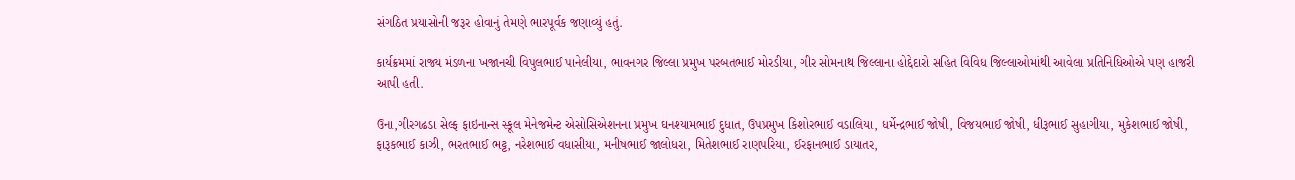સંગઠિત પ્રયાસોની જરૂર હોવાનું તેમણે ભારપૂર્વક જણાવ્યું હતું.

કાર્યક્રમમાં રાજ્ય મંડળના ખજાનચી વિપુલભાઈ પાનેલીયા, ભાવનગર જિલ્લા પ્રમુખ પરબતભાઈ મોરડીયા, ગીર સોમનાથ જિલ્લાના હોદ્દેદારો સહિત વિવિધ જિલ્લાઓમાંથી આવેલા પ્રતિનિધિઓએ પણ હાજરી આપી હતી.

ઉના,ગીરગઢડા સેલ્ફ ફાઇનાન્સ સ્કૂલ મેનેજમેન્ટ એસોસિએશનના પ્રમુખ ઘનશ્યામભાઈ દુધાત, ઉપપ્રમુખ કિશોરભાઈ વડાલિયા, ધર્મેન્દ્રભાઈ જોષી, વિજયભાઈ જોષી, ધીરૂભાઈ સુહાગીયા, મુકેશભાઈ જોષી, ફારૂકભાઈ કાઝી, ભરતભાઈ ભટ્ટ, નરેશભાઈ વધાસીયા, મનીષભાઈ જાલોધરા, મિતેશભાઈ રાણપરિયા, ઈરફાનભાઈ ડાયાતર,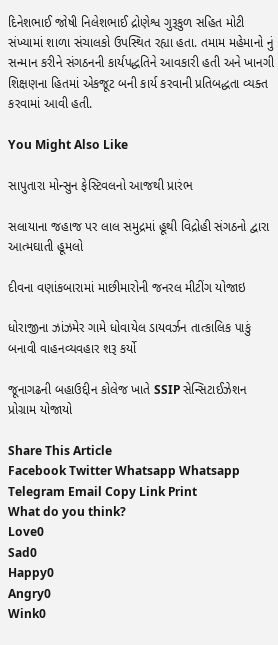દિનેશભાઈ જોષી નિલેશભાઈ દ્રોણેશ્વ ગુરૂકુળ સહિત મોટી સંખ્યામાં શાળા સંચાલકો ઉપસ્થિત રહ્યા હતા. તમામ મહેમાનો નું સન્માન કરીને સંગઠનની કાર્યપદ્ધતિને આવકારી હતી અને ખાનગી શિક્ષણના હિતમાં એકજૂટ બની કાર્ય કરવાની પ્રતિબદ્ધતા વ્યક્ત કરવામાં આવી હતી.

You Might Also Like

સાપુતારા મોન્સુન ફેસ્ટિવલનો આજથી પ્રારંભ

સલાયાના જહાજ પર લાલ સમુદ્રમાં હૂથી વિદ્રોહી સંગઠનો દ્વારા આત્મઘાતી હૂમલો

દીવના વણાંકબારામાં માછીમારોની જનરલ મીટીંગ યોજાઇ

ધોરાજીના ઝાંઝમેર ગામે ધોવાયેલ ડાયવર્ઝન તાત્કાલિક પાકું બનાવી વાહનવ્યવહાર શરૂ કર્યો

જૂનાગઢની બહાઉદ્દીન કોલેજ ખાતે SSIP સેન્સિટાઈઝેશન પ્રોગ્રામ યોજાયો

Share This Article
Facebook Twitter Whatsapp Whatsapp Telegram Email Copy Link Print
What do you think?
Love0
Sad0
Happy0
Angry0
Wink0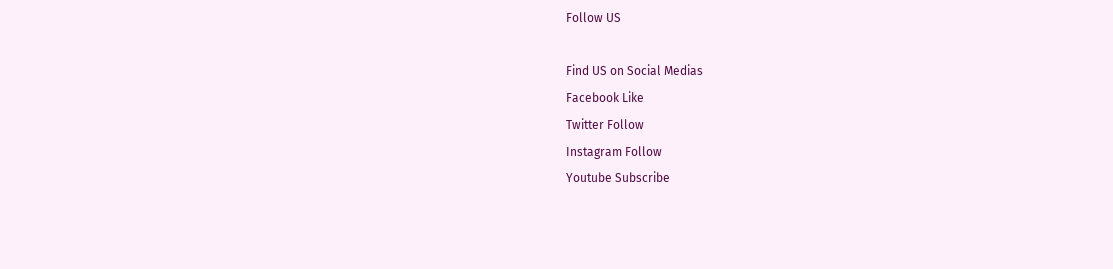Follow US

Find US on Social Medias
Facebook Like
Twitter Follow
Instagram Follow
Youtube Subscribe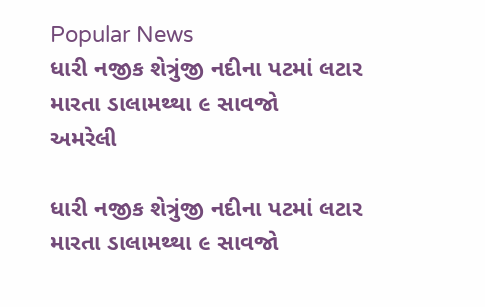Popular News
ધારી નજીક શેત્રુંજી નદીના પટમાં લટાર મારતા ડાલામથ્થા ૯ સાવજો
અમરેલી

ધારી નજીક શેત્રુંજી નદીના પટમાં લટાર મારતા ડાલામથ્થા ૯ સાવજો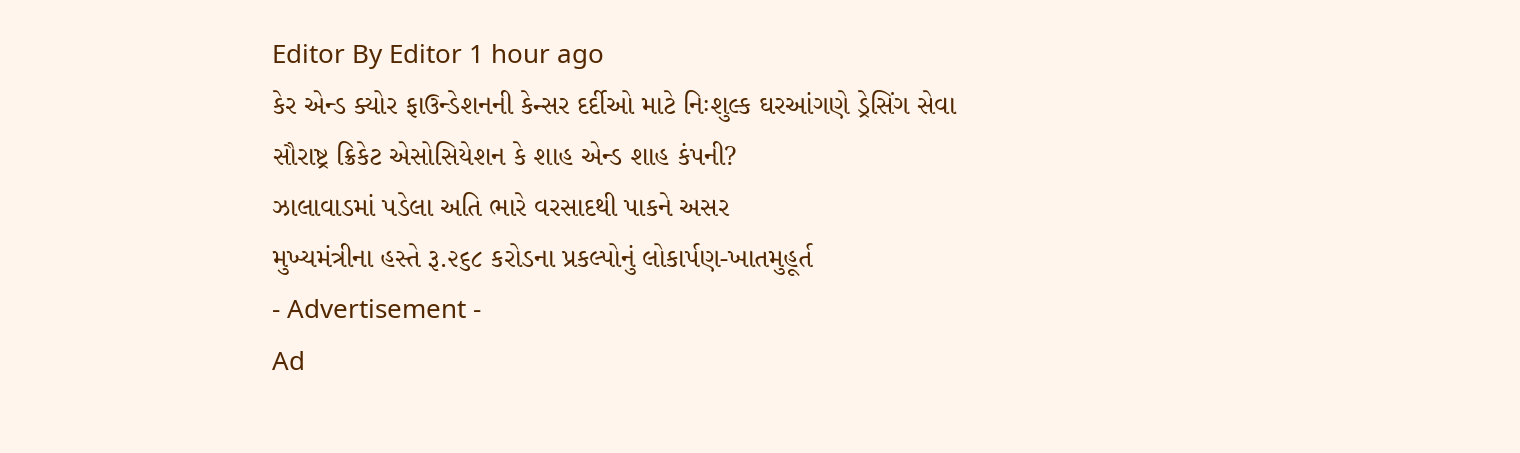Editor By Editor 1 hour ago
કેર એન્ડ ક્યોર ફાઉન્ડેશનની કેન્સર દર્દીઓ માટે નિઃશુલ્ક ઘરઆંગણે ડ્રેસિંગ સેવા
સૌરાષ્ટ્ર ક્રિકેટ એસોસિયેશન કે શાહ એન્ડ શાહ કંપની?
ઝાલાવાડમાં પડેલા અતિ ભારે વરસાદથી પાકને અસર
મુખ્યમંત્રીના હસ્તે રૂ.૨૬૮ કરોડના પ્રકલ્પોનું લોકાર્પણ-ખાતમુહૂર્ત
- Advertisement -
Ad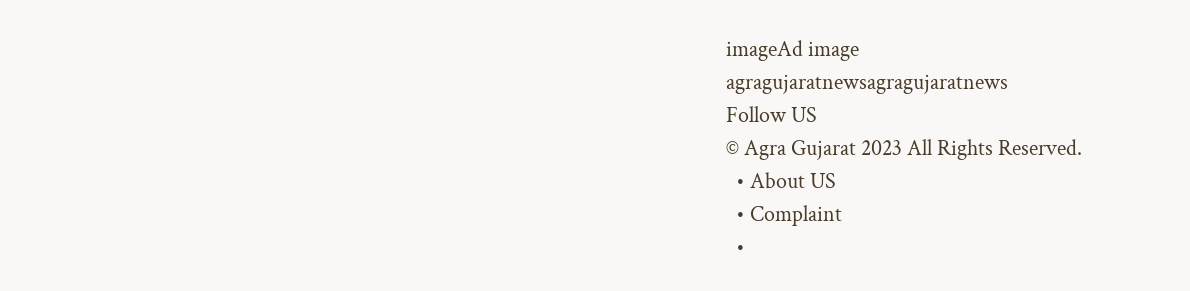imageAd image
agragujaratnewsagragujaratnews
Follow US
© Agra Gujarat 2023 All Rights Reserved.
  • About US
  • Complaint
  •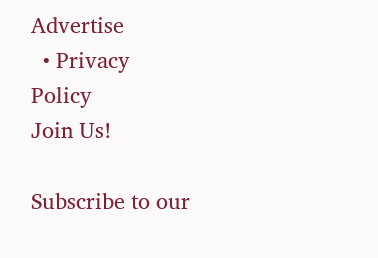Advertise
  • Privacy Policy
Join Us!

Subscribe to our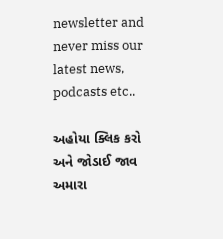newsletter and never miss our latest news, podcasts etc..

અહોયા ક્લિક કરો અને જોડાઈ જાવ અમારા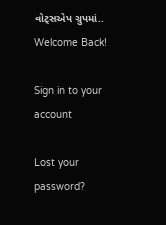વોટ્સએપ ગ્રુપમાં..
Welcome Back!

Sign in to your account

Lost your password?